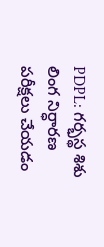PDPL: గర్భస్థ శిశు లింగ నిర్ధారణ పరీక్షలు చేయడం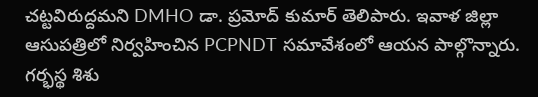చట్టవిరుద్దమని DMHO డా. ప్రమోద్ కుమార్ తెలిపారు. ఇవాళ జిల్లా ఆసుపత్రిలో నిర్వహించిన PCPNDT సమావేశంలో ఆయన పాల్గొన్నారు. గర్భస్థ శిశు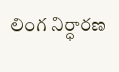లింగ నిర్ధారణ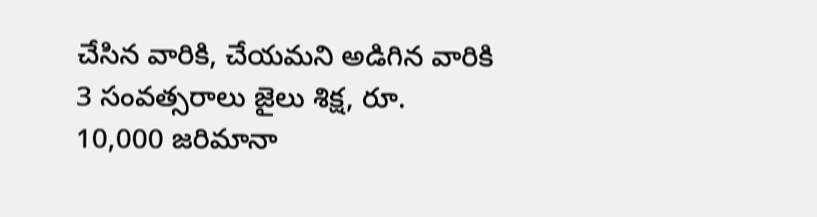చేసిన వారికి, చేయమని అడిగిన వారికి 3 సంవత్సరాలు జైలు శిక్ష, రూ. 10,000 జరిమానా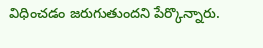విధించడం జరుగుతుందని పేర్కొన్నారు.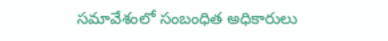సమావేశంలో సంబంధిత అధికారులు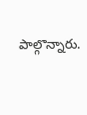పాల్గొన్నారు.